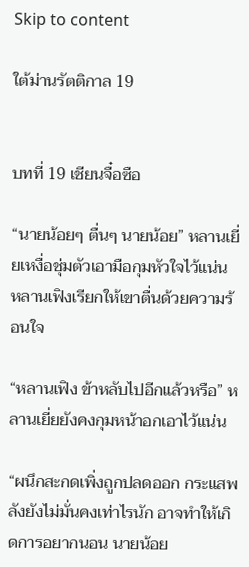Skip to content

ใต้ม่านรัตติกาล 19


บทที่ 19 เชียนจื๋อซือ

“นายน้อยๆ ตื่นๆ นายน้อย” หลานเยี่ยเหงื่อชุ่มตัวเอามือกุมหัวใจไว้แน่น หลานเฟิงเรียกให้เขาตื่นด้วยความร้อนใจ

“หลานเฟิง ข้าหลับไปอีกแล้วหรือ” หลานเยี่ยยังคงกุมหน้าอกเอาไว้แน่น

“ผนึกสะกดเพิ่งถูกปลดออก กระแสพลังยังไม่มั่นคงเท่าไรนัก อาจทำให้เกิดการอยากนอน นายน้อย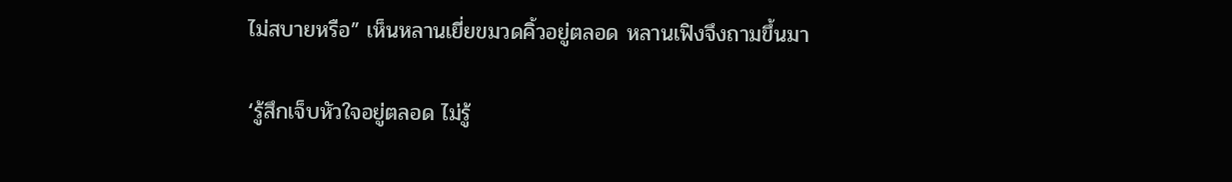ไม่สบายหรือ” เห็นหลานเยี่ยขมวดคิ้วอยู่ตลอด หลานเฟิงจึงถามขึ้นมา

‘รู้สึกเจ็บหัวใจอยู่ตลอด ไม่รู้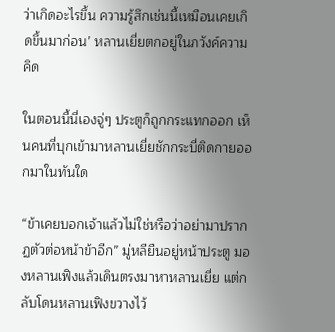ว่าเกิดอะไรขึ้น ความรู้สึกเช่นนี้เหมือนเคยเกิดขึ้นมาก่อน’ หลานเยี่ยตกอยู่ในภวังค์ความคิด

ในตอนนี้นี่เองจู่ๆ ประตูก็ถูกกระแทกออก เห็นคนที่บุกเข้ามาหลานเยี่ยชักกระบี่ติดกายออกมาในทันใด

“ข้าเคยบอกเจ้าแล้วไม่ใช่หรือว่าอย่ามาปรากฏตัวต่อหน้าข้าอีก” มู่หลียืนอยู่หน้าประตู มองหลานเฟิงแล้วเดินตรงมาหาหลานเยี่ย แต่กลับโดนหลานเฟิงขวางไว้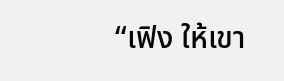“เฟิง ให้เขา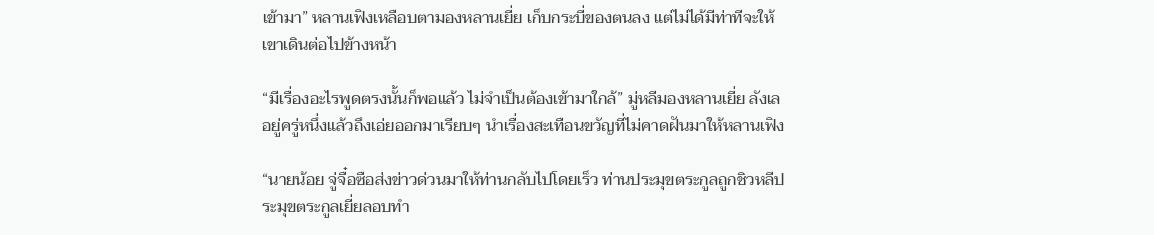เข้ามา” หลานเฟิงเหลือบตามองหลานเยี่ย เก็บกระบี่ของตนลง แต่ไม่ได้มีท่าทีจะให้เขาเดินต่อไปข้างหน้า

“มีเรื่องอะไรพูดตรงนั้นก็พอแล้ว ไม่จำเป็นต้องเข้ามาใกล้” มู่หลีมองหลานเยี่ย ลังเลอยู่ครู่หนึ่งแล้วถึงเอ่ยออกมาเรียบๆ นำเรื่องสะเทือนขวัญที่ไม่คาดฝันมาให้หลานเฟิง

“นายน้อย จู่จื๋อซือส่งข่าวด่วนมาให้ท่านกลับไปโดยเร็ว ท่านประมุขตระกูลถูกชิวหลีประมุขตระกูลเยี่ยลอบทำ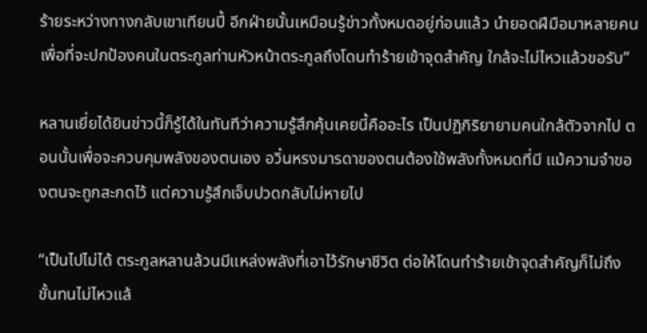ร้ายระหว่างทางกลับเขาเทียนปี้ อีกฝ่ายนั้นเหมือนรู้ข่าวทั้งหมดอยู่ก่อนแล้ว นำยอดฝีมือมาหลายคน เพื่อที่จะปกป้องคนในตระกูลท่านหัวหน้าตระกูลถึงโดนทำร้ายเข้าจุดสำคัญ ใกล้จะไม่ไหวแล้วขอรับ”

หลานเยี่ยได้ยินข่าวนี้ก็รู้ได้ในทันทีว่าความรู้สึกคุ้นเคยนี้คืออะไร เป็นปฏิกิริยายามคนใกล้ตัวจากไป ตอนนั้นเพื่อจะควบคุมพลังของตนเอง อวิ๋นหรงมารดาของตนต้องใช้พลังทั้งหมดที่มี แม้ความจำของตนจะถูกสะกดไว้ แต่ความรู้สึกเจ็บปวดกลับไม่หายไป

“เป็นไปไม่ได้ ตระกูลหลานล้วนมีแหล่งพลังที่เอาไว้รักษาชีวิต ต่อให้โดนทำร้ายเข้าจุดสำคัญก็ไม่ถึงขั้นทนไม่ไหวแล้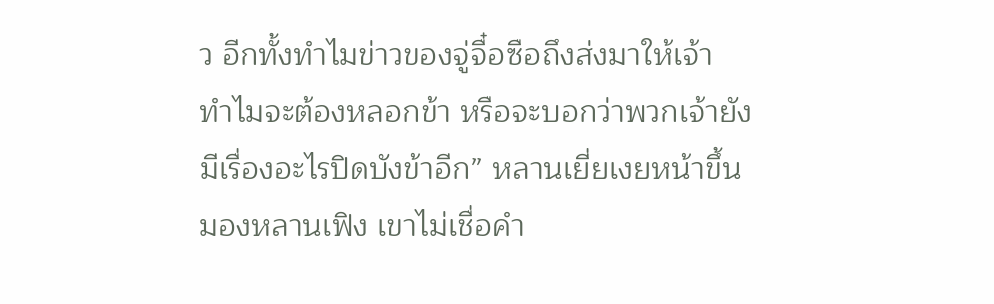ว อีกทั้งทำไมข่าวของจู่จื๋อซือถึงส่งมาให้เจ้า ทำไมจะต้องหลอกข้า หรือจะบอกว่าพวกเจ้ายังมีเรื่องอะไรปิดบังข้าอีก” หลานเยี่ยเงยหน้าขึ้นมองหลานเฟิง เขาไม่เชื่อคำ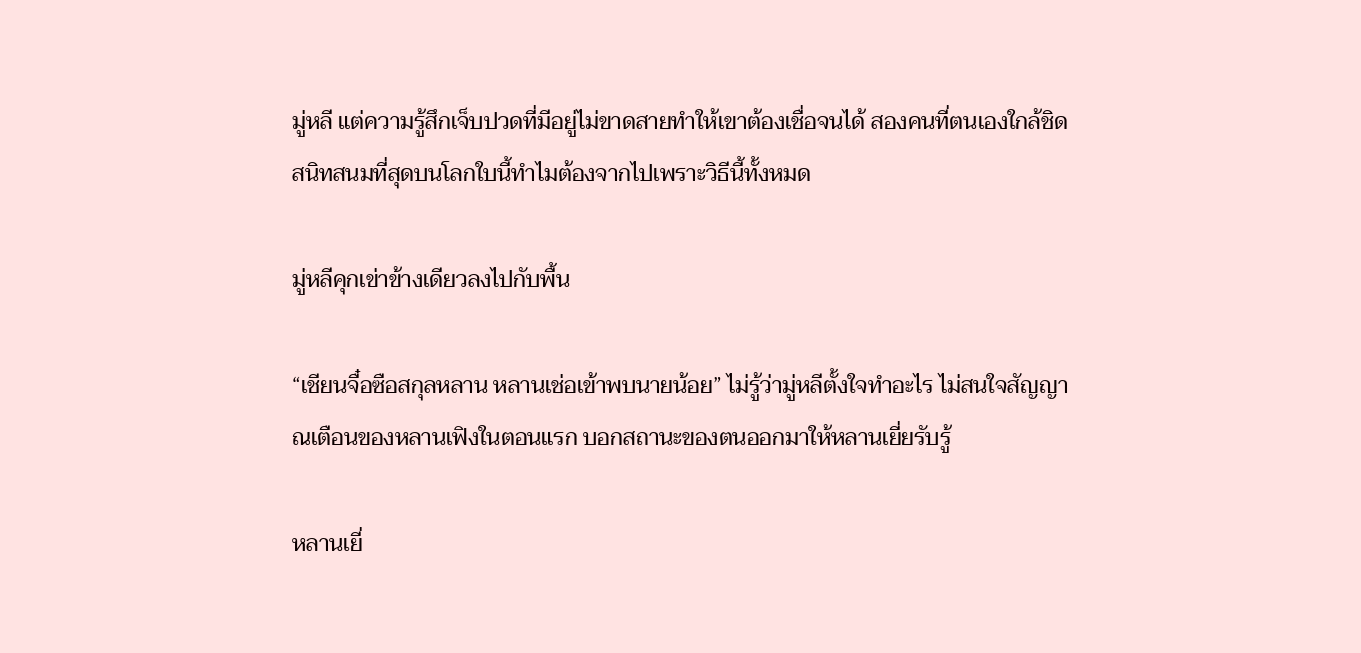มู่หลี แต่ความรู้สึกเจ็บปวดที่มีอยู่ไม่ขาดสายทำให้เขาต้องเชื่อจนได้ สองคนที่ตนเองใกล้ชิดสนิทสนมที่สุดบนโลกใบนี้ทำไมต้องจากไปเพราะวิธีนี้ทั้งหมด

มู่หลีคุกเข่าข้างเดียวลงไปกับพื้น

“เชียนจื๋อซือสกุลหลาน หลานเช่อเข้าพบนายน้อย” ไม่รู้ว่ามู่หลีตั้งใจทำอะไร ไม่สนใจสัญญาณเตือนของหลานเฟิงในตอนแรก บอกสถานะของตนออกมาให้หลานเยี่ยรับรู้

หลานเยี่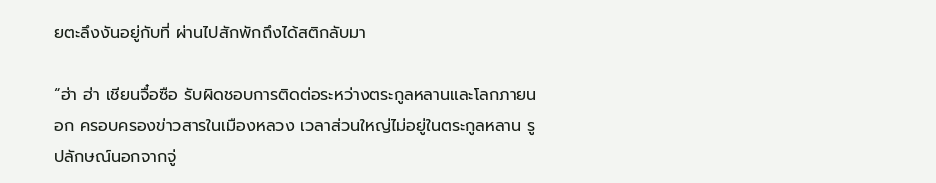ยตะลึงงันอยู่กับที่ ผ่านไปสักพักถึงได้สติกลับมา

“ฮ่า ฮ่า เชียนจื๋อซือ รับผิดชอบการติดต่อระหว่างตระกูลหลานและโลกภายนอก ครอบครองข่าวสารในเมืองหลวง เวลาส่วนใหญ่ไม่อยู่ในตระกูลหลาน รูปลักษณ์นอกจากจู่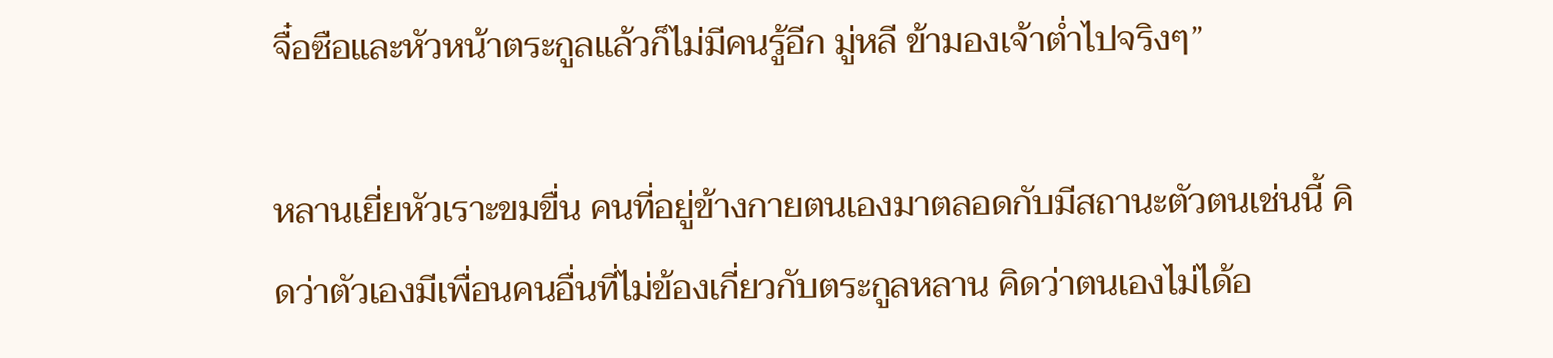จื๋อซือและหัวหน้าตระกูลแล้วก็ไม่มีคนรู้อีก มู่หลี ข้ามองเจ้าต่ำไปจริงๆ”

หลานเยี่ยหัวเราะขมขื่น คนที่อยู่ข้างกายตนเองมาตลอดกับมีสถานะตัวตนเช่นนี้ คิดว่าตัวเองมีเพื่อนคนอื่นที่ไม่ข้องเกี่ยวกับตระกูลหลาน คิดว่าตนเองไม่ได้อ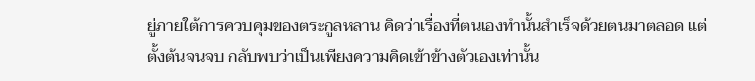ยู่ภายใต้การควบคุมของตระกูลหลาน คิดว่าเรื่องที่ตนเองทำนั้นสำเร็จด้วยตนมาตลอด แต่ตั้งต้นจนจบ กลับพบว่าเป็นเพียงความคิดเข้าข้างตัวเองเท่านั้น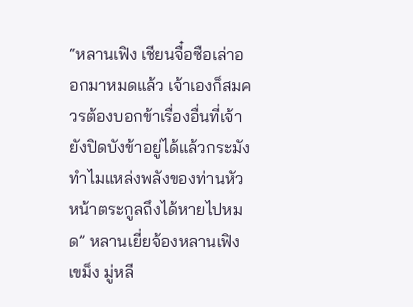“หลานเฟิง เชียนจื๋อซือเล่าออกมาหมดแล้ว เจ้าเองก็สมควรต้องบอกข้าเรื่องอื่นที่เจ้ายังปิดบังข้าอยู่ได้แล้วกระมัง ทำไมแหล่งพลังของท่านหัวหน้าตระกูลถึงได้หายไปหมด” หลานเยี่ยจ้องหลานเฟิงเขม็ง มู่หลี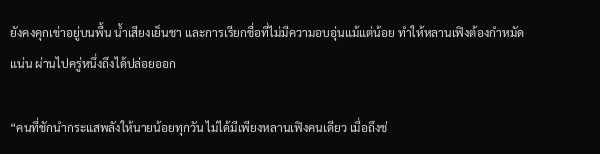ยังคงคุกเข่าอยู่บนพื้น น้ำเสียงเย็นชา และการเรียกชื่อที่ไม่มีความอบอุ่นแม้แต่น้อย ทำให้หลานเฟิงต้องกำหมัดแน่น ผ่านไปครู่หนึ่งถึงได้ปล่อยออก

“คนที่ชักนำกระแสพลังให้นายน้อยทุกวัน ไม่ได้มีเพียงหลานเฟิงคนเดียว เมื่อถึงช่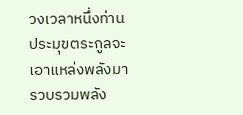วงเวลาหนึ่งท่านประมุขตระกูลจะเอาแหล่งพลังมารวบรวมพลัง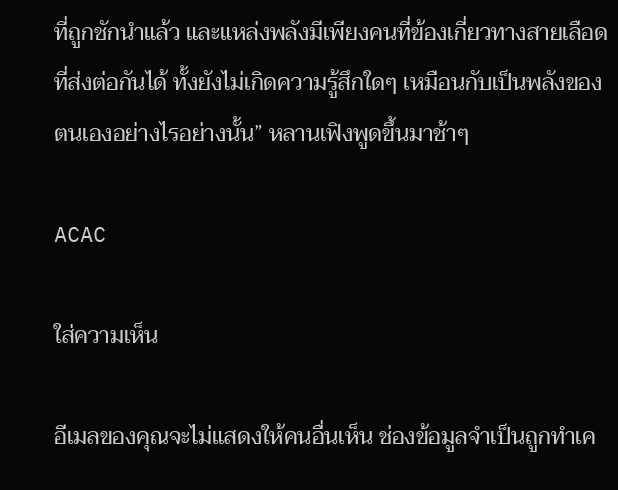ที่ถูกชักนำแล้ว และแหล่งพลังมีเพียงคนที่ข้องเกี่ยวทางสายเลือดที่ส่งต่อกันได้ ทั้งยังไม่เกิดความรู้สึกใดๆ เหมือนกับเป็นพลังของตนเองอย่างไรอย่างนั้น” หลานเฟิงพูดขึ้นมาช้าๆ

ACAC

ใส่ความเห็น

อีเมลของคุณจะไม่แสดงให้คนอื่นเห็น ช่องข้อมูลจำเป็นถูกทำเค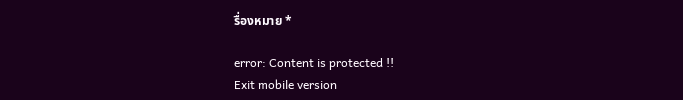รื่องหมาย *

error: Content is protected !!
Exit mobile version